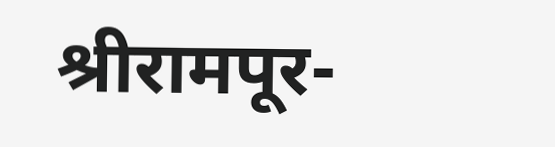श्रीरामपूर-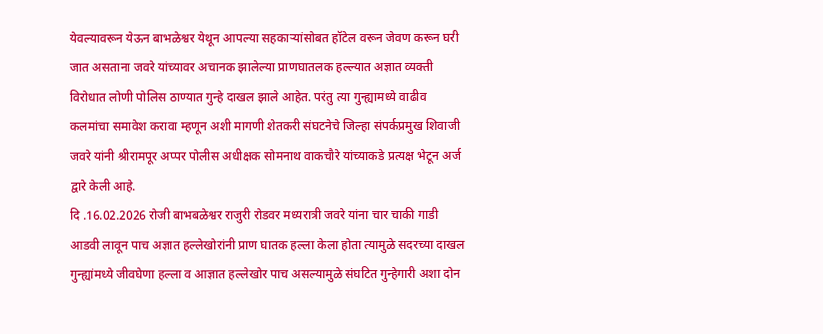येवल्यावरून येऊन बाभळेश्वर येथून आपल्या सहकाऱ्यांसोबत हॉटेल वरून जेवण करून घरी जात असताना जवरे यांच्यावर अचानक झालेल्या प्राणघातलक हल्ल्यात अज्ञात व्यक्ती विरोधात लोणी पोलिस ठाण्यात गुन्हे दाखल झाले आहेत. परंतु त्या गुन्ह्यामध्ये वाढीव कलमांचा समावेश करावा म्हणून अशी मागणी शेतकरी संघटनेचे जिल्हा संपर्कप्रमुख शिवाजी जवरे यांनी श्रीरामपूर अप्पर पोलीस अधीक्षक सोमनाथ वाकचौरे यांच्याकडे प्रत्यक्ष भेटून अर्ज द्वारे केली आहे.
दि .16.02.2026 रोजी बाभबळेश्वर राजुरी रोडवर मध्यरात्री जवरे यांना चार चाकी गाडी आडवी लावून पाच अज्ञात हल्लेखोरांनी प्राण घातक हल्ला केला होता त्यामुळे सदरच्या दाखल गुन्ह्यांमध्ये जीवघेणा हल्ला व आज्ञात हल्लेखोर पाच असल्यामुळे संघटित गुन्हेगारी अशा दोन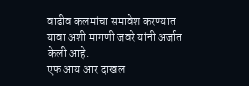वाढीव कलमांचा समावेश करण्यात यावा अशी मागणी जवरे यांनी अर्जात केली आहे.
एफ आय आर दाखल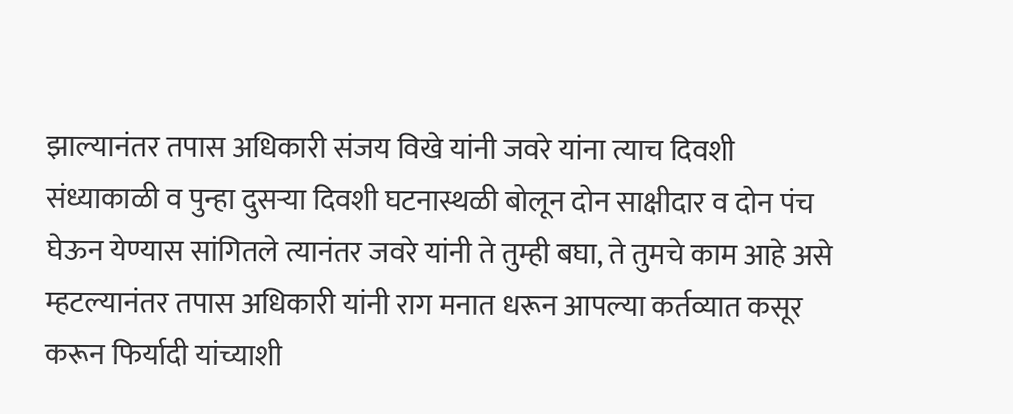झाल्यानंतर तपास अधिकारी संजय विखे यांनी जवरे यांना त्याच दिवशी संध्याकाळी व पुन्हा दुसऱ्या दिवशी घटनास्थळी बोलून दोन साक्षीदार व दोन पंच घेऊन येण्यास सांगितले त्यानंतर जवरे यांनी ते तुम्ही बघा, ते तुमचे काम आहे असे म्हटल्यानंतर तपास अधिकारी यांनी राग मनात धरून आपल्या कर्तव्यात कसूर करून फिर्यादी यांच्याशी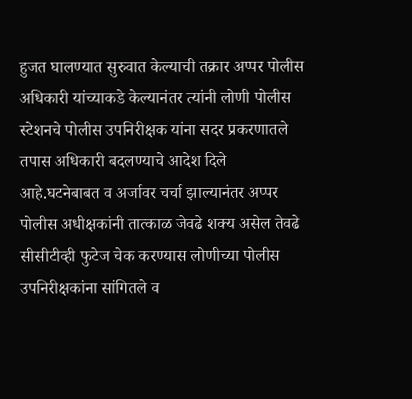हुजत घालण्यात सुरुवात केल्याची तक्रार अप्पर पोलीस अधिकारी यांच्याकडे केल्यानंतर त्यांनी लोणी पोलीस स्टेशनचे पोलीस उपनिरीक्षक यांना सदर प्रकरणातले तपास अधिकारी बदलण्याचे आदेश दिले आहे.घटनेबाबत व अर्जावर चर्चा झाल्यानंतर अप्पर पोलीस अधीक्षकांनी तात्काळ जेवढे शक्य असेल तेवढे सीसीटीव्ही फुटेज चेक करण्यास लोणीच्या पोलीस उपनिरीक्षकांना सांगितले व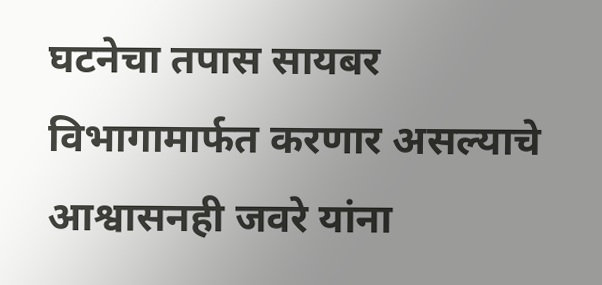घटनेचा तपास सायबर विभागामार्फत करणार असल्याचे आश्वासनही जवरे यांना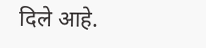दिले आहे.